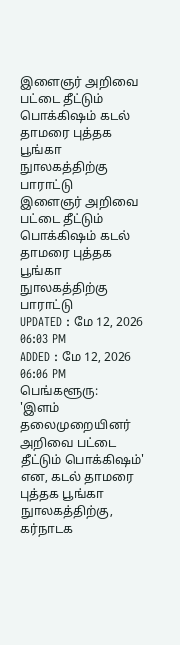இளைஞர் அறிவை பட்டை தீட்டும் பொக்கிஷம் கடல் தாமரை புத்தக பூங்கா நுாலகத்திற்கு பாராட்டு
இளைஞர் அறிவை பட்டை தீட்டும் பொக்கிஷம் கடல் தாமரை புத்தக பூங்கா நுாலகத்திற்கு பாராட்டு
UPDATED : மே 12, 2026 06:03 PM
ADDED : மே 12, 2026 06:06 PM
பெங்களூரு:
'இளம் தலைமுறையினர் அறிவை பட்டை தீட்டும் பொக்கிஷம்' என, கடல் தாமரை புத்தக பூங்கா நுாலகத்திற்கு, கர்நாடக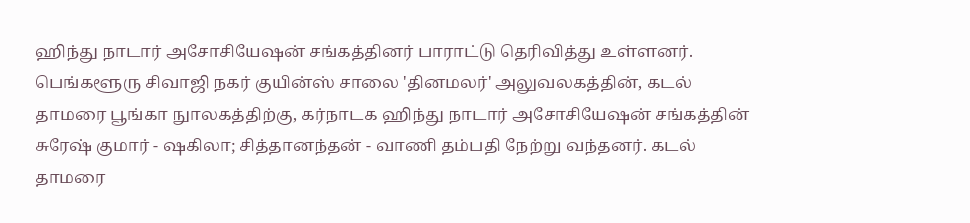ஹிந்து நாடார் அசோசியேஷன் சங்கத்தினர் பாராட்டு தெரிவித்து உள்ளனர்.
பெங்களூரு சிவாஜி நகர் குயின்ஸ் சாலை 'தினமலர்' அலுவலகத்தின், கடல் தாமரை பூங்கா நுாலகத்திற்கு, கர்நாடக ஹிந்து நாடார் அசோசியேஷன் சங்கத்தின் சுரேஷ் குமார் - ஷகிலா; சித்தானந்தன் - வாணி தம்பதி நேற்று வந்தனர். கடல் தாமரை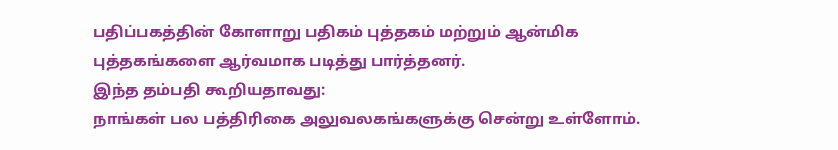பதிப்பகத்தின் கோளாறு பதிகம் புத்தகம் மற்றும் ஆன்மிக புத்தகங்களை ஆர்வமாக படித்து பார்த்தனர்.
இந்த தம்பதி கூறியதாவது:
நாங்கள் பல பத்திரிகை அலுவலகங்களுக்கு சென்று உள்ளோம்.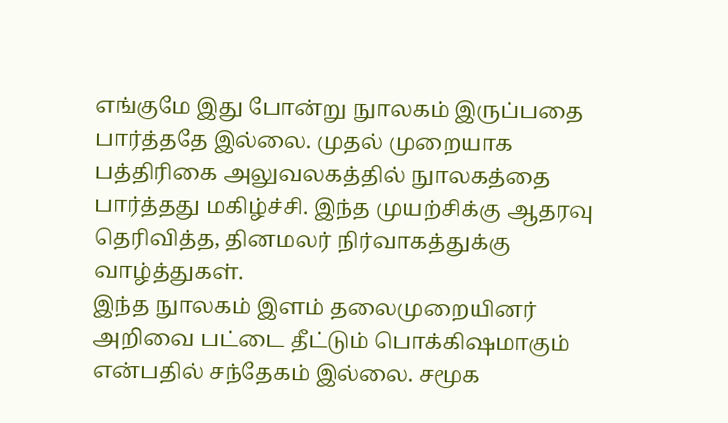எங்குமே இது போன்று நுாலகம் இருப்பதை பார்த்ததே இல்லை. முதல் முறையாக பத்திரிகை அலுவலகத்தில் நுாலகத்தை பார்த்தது மகிழ்ச்சி. இந்த முயற்சிக்கு ஆதரவு தெரிவித்த, தினமலர் நிர்வாகத்துக்கு வாழ்த்துகள்.
இந்த நுாலகம் இளம் தலைமுறையினர் அறிவை பட்டை தீட்டும் பொக்கிஷமாகும் என்பதில் சந்தேகம் இல்லை. சமூக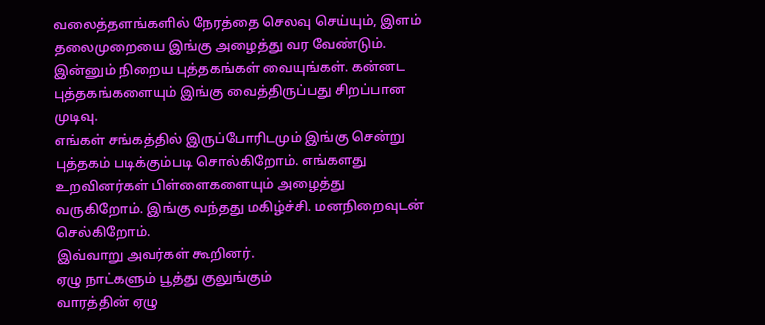வலைத்தளங்களில் நேரத்தை செலவு செய்யும், இளம் தலைமுறையை இங்கு அழைத்து வர வேண்டும். இன்னும் நிறைய புத்தகங்கள் வையுங்கள். கன்னட புத்தகங்களையும் இங்கு வைத்திருப்பது சிறப்பான முடிவு.
எங்கள் சங்கத்தில் இருப்போரிடமும் இங்கு சென்று புத்தகம் படிக்கும்படி சொல்கிறோம். எங்களது உறவினர்கள் பிள்ளைகளையும் அழைத்து வருகிறோம். இங்கு வந்தது மகிழ்ச்சி. மனநிறைவுடன் செல்கிறோம்.
இவ்வாறு அவர்கள் கூறினர்.
ஏழு நாட்களும் பூத்து குலுங்கும்
வாரத்தின் ஏழு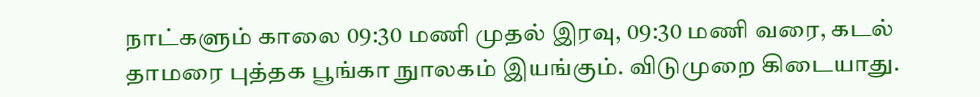நாட்களும் காலை 09:30 மணி முதல் இரவு, 09:30 மணி வரை, கடல் தாமரை புத்தக பூங்கா நுாலகம் இயங்கும். விடுமுறை கிடையாது.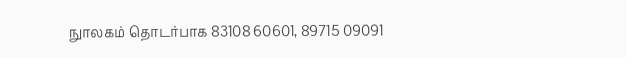நுாலகம் தொடர்பாக 83108 60601, 89715 09091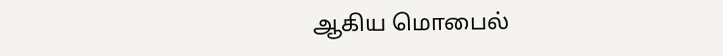ஆகிய மொபைல்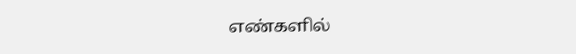எண்களில்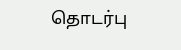தொடர்பு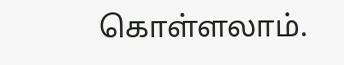கொள்ளலாம்.